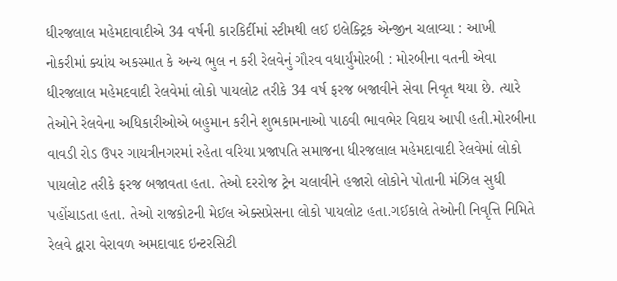ધીરજલાલ મહેમદાવાદીએ 34 વર્ષની કારકિર્દીમાં સ્ટીમથી લઈ ઇલેક્ટ્રિક એન્જીન ચલાવ્યા : આખી નોકરીમાં ક્યાંય અકસ્માત કે અન્ય ભુલ ન કરી રેલવેનું ગૌરવ વધાર્યુંમોરબી : મોરબીના વતની એવા ધીરજલાલ મહેમદવાદી રેલવેમાં લોકો પાયલોટ તરીકે 34 વર્ષ ફરજ બજાવીને સેવા નિવૃત થયા છે. ત્યારે તેઓને રેલવેના અધિકારીઓએ બહુમાન કરીને શુભકામનાઓ પાઠવી ભાવભેર વિદાય આપી હતી.મોરબીના વાવડી રોડ ઉપર ગાયત્રીનગરમાં રહેતા વરિયા પ્રજાપતિ સમાજના ધીરજલાલ મહેમદાવાદી રેલવેમાં લોકો પાયલોટ તરીકે ફરજ બજાવતા હતા. તેઓ દરરોજ ટ્રેન ચલાવીને હજારો લોકોને પોતાની મંઝિલ સુધી પહોંચાડતા હતા. તેઓ રાજકોટની મેઈલ એક્સપ્રેસના લોકો પાયલોટ હતા.ગઈકાલે તેઓની નિવૃત્તિ નિમિતે રેલવે દ્વારા વેરાવળ અમદાવાદ ઇન્ટરસિટી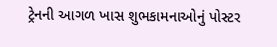ટ્રેનની આગળ ખાસ શુભકામનાઓનું પોસ્ટર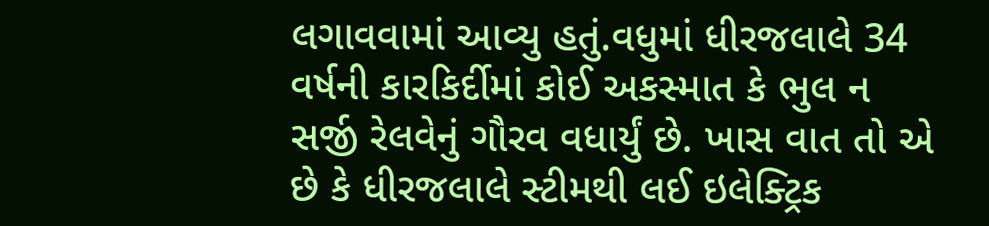લગાવવામાં આવ્યુ હતું.વધુમાં ધીરજલાલે 34 વર્ષની કારકિર્દીમાં કોઈ અકસ્માત કે ભુલ ન સર્જી રેલવેનું ગૌરવ વધાર્યું છે. ખાસ વાત તો એ છે કે ધીરજલાલે સ્ટીમથી લઈ ઇલેક્ટ્રિક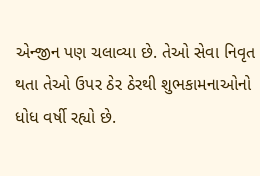એન્જીન પણ ચલાવ્યા છે. તેઓ સેવા નિવૃત થતા તેઓ ઉપર ઠેર ઠેરથી શુભકામનાઓનો ધોધ વર્ષી રહ્યો છે.